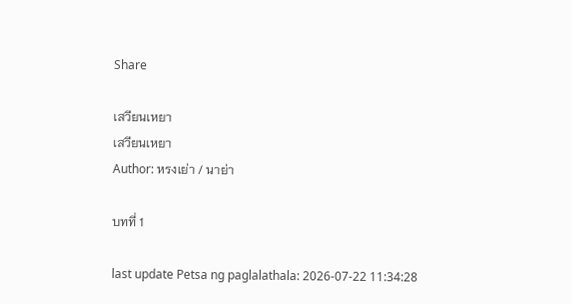Share

เสวียนเหยา
เสวียนเหยา
Author: หรงเย่า / นาย่า

บทที่ 1

last update Petsa ng paglalathala: 2026-07-22 11:34:28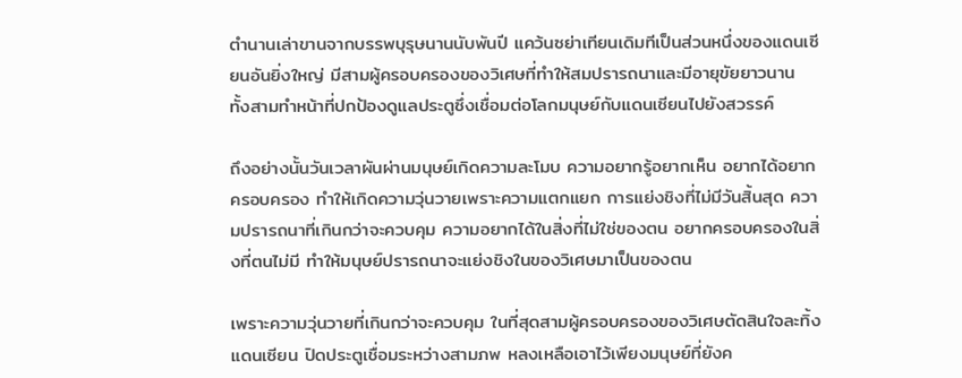ตำนานเล่าขานจากบรรพบุรุษนานนับพันปี แคว้นซย่าเทียนเดิมทีเป็นส่วนหนึ่งของแดนเซียนอันยิ่งใหญ่ มีสามผู้ครอบครองของวิเศษที่ทำให้สมปรารถนาและมีอายุขัยยาวนาน ทั้งสามทำหน้าที่ปกป้องดูแลประตูซึ่งเชื่อมต่อโลกมนุษย์กับแดนเซียนไปยังสวรรค์

ถึงอย่างนั้นวันเวลาผันผ่านมนุษย์เกิดความละโมบ ความอยากรู้อยากเห็น อยากได้อยากครอบครอง ทำให้เกิดความวุ่นวายเพราะความแตกแยก การแย่งชิงที่ไม่มีวันสิ้นสุด ความปรารถนาที่เกินกว่าจะควบคุม ความอยากได้ในสิ่งที่ไม่ใช่ของตน อยากครอบครองในสิ่งที่ตนไม่มี ทำให้มนุษย์ปรารถนาจะแย่งชิงในของวิเศษมาเป็นของตน

เพราะความวุ่นวายที่เกินกว่าจะควบคุม ในที่สุดสามผู้ครอบครองของวิเศษตัดสินใจละทิ้งแดนเซียน ปิดประตูเชื่อมระหว่างสามภพ หลงเหลือเอาไว้เพียงมนุษย์ที่ยังค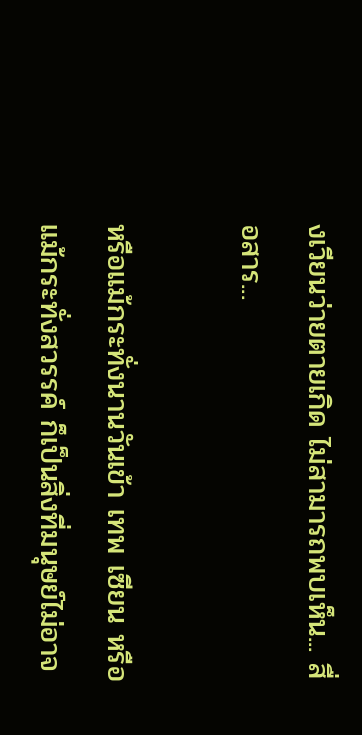งเวียนว่ายตายเกิด ไม่สามารถพบเห็น... สื่อสาร...

หรือแม้กระทั่งนานวันเข้า เทพ เซียน หรือแม้กระทั่งสวรรค์ ก็เป็นสิ่งที่มนุษย์ไม่อาจ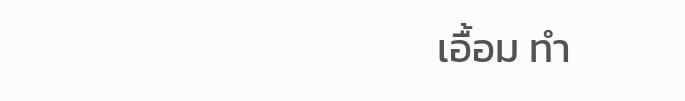เอื้อม ทำ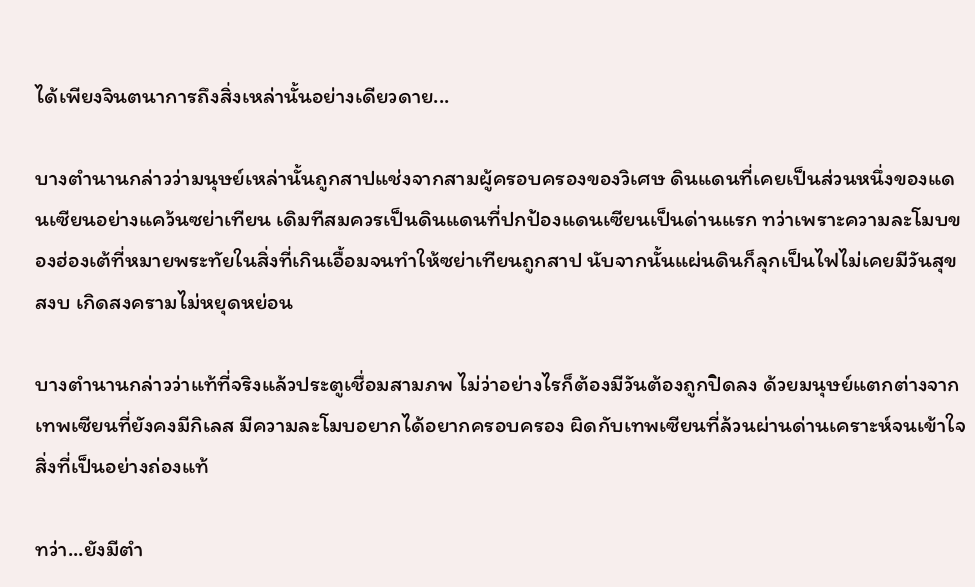ได้เพียงจินตนาการถึงสิ่งเหล่านั้นอย่างเดียวดาย...

บางตำนานกล่าวว่ามนุษย์เหล่านั้นถูกสาปแช่งจากสามผู้ครอบครองของวิเศษ ดินแดนที่เคยเป็นส่วนหนึ่งของแดนเซียนอย่างแคว้นซย่าเทียน เดิมทีสมควรเป็นดินแดนที่ปกป้องแดนเซียนเป็นด่านแรก ทว่าเพราะความละโมบของฮ่องเต้ที่หมายพระทัยในสิ่งที่เกินเอื้อมจนทำให้ซย่าเทียนถูกสาป นับจากนั้นแผ่นดินก็ลุกเป็นไฟไม่เคยมีวันสุขสงบ เกิดสงครามไม่หยุดหย่อน

บางตำนานกล่าวว่าแท้ที่จริงแล้วประตูเชื่อมสามภพ ไม่ว่าอย่างไรก็ต้องมีวันต้องถูกปิดลง ด้วยมนุษย์แตกต่างจากเทพเซียนที่ยังคงมีกิเลส มีความละโมบอยากได้อยากครอบครอง ผิดกับเทพเซียนที่ล้วนผ่านด่านเคราะห์จนเข้าใจสิ่งที่เป็นอย่างถ่องแท้

ทว่า...ยังมีตำ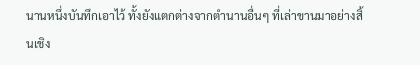นานหนึ่งบันทึกเอาไว้ ทั้งยังแตกต่างจากตำนานอื่นๆ ที่เล่าขานมาอย่างสิ้นเชิง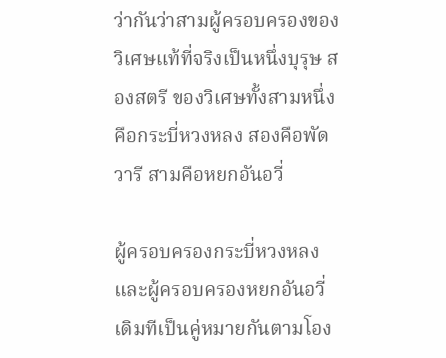ว่ากันว่าสามผู้ครอบครองของวิเศษแท้ที่จริงเป็นหนึ่งบุรุษ สองสตรี ของวิเศษทั้งสามหนึ่งคือกระบี่หวงหลง สองคือพัดวารี สามคือหยกอันอวี่

ผู้ครอบครองกระบี่หวงหลงและผู้ครอบครองหยกอันอวี่ เดิมทีเป็นคู่หมายกันตามโอง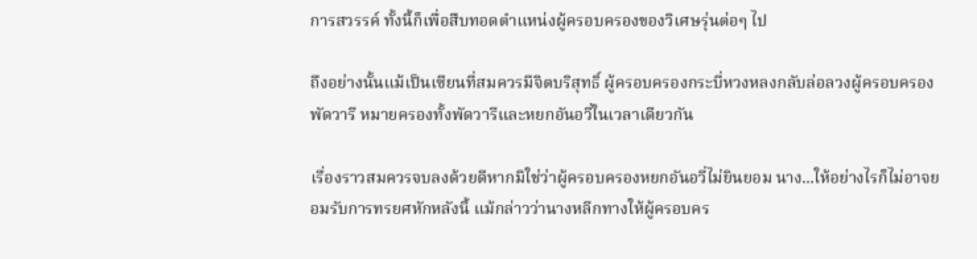การสวรรค์ ทั้งนี้ก็เพื่อสืบทอดตำแหน่งผู้ครอบครองของวิเศษรุ่นต่อๆ ไป

ถึงอย่างนั้นแม้เป็นเซียนที่สมควรมีจิตบริสุทธิ์ ผู้ครอบครองกระบี่หวงหลงกลับล่อลวงผู้ครอบครองพัดวารี หมายครองทั้งพัดวารีและหยกอันอวี่ในเวลาเดียวกัน

เรื่องราวสมควรจบลงด้วยดีหากมิใช่ว่าผู้ครอบครองหยกอันอวี่ไม่ยินยอม นาง...ให้อย่างไรก็ไม่อาจยอมรับการทรยศหักหลังนี้ แม้กล่าวว่านางหลีกทางให้ผู้ครอบคร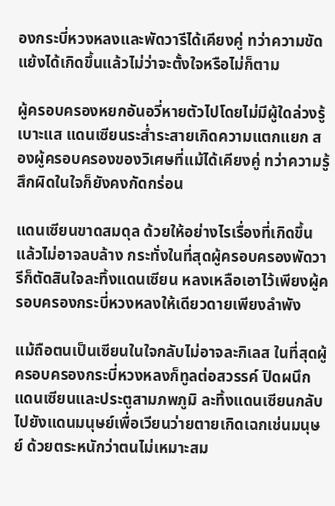องกระบี่หวงหลงและพัดวารีได้เคียงคู่ ทว่าความขัดแย้งได้เกิดขึ้นแล้วไม่ว่าจะตั้งใจหรือไม่ก็ตาม

ผู้ครอบครองหยกอันอวี่หายตัวไปโดยไม่มีผู้ใดล่วงรู้เบาะแส แดนเซียนระส่ำระสายเกิดความแตกแยก สองผู้ครอบครองของวิเศษที่แม้ได้เคียงคู่ ทว่าความรู้สึกผิดในใจก็ยังคงกัดกร่อน

แดนเซียนขาดสมดุล ด้วยให้อย่างไรเรื่องที่เกิดขึ้นแล้วไม่อาจลบล้าง กระทั่งในที่สุดผู้ครอบครองพัดวารีก็ตัดสินใจละทิ้งแดนเซียน หลงเหลือเอาไว้เพียงผู้ครอบครองกระบี่หวงหลงให้เดียวดายเพียงลำพัง

แม้ถือตนเป็นเซียนในใจกลับไม่อาจละกิเลส ในที่สุดผู้ครอบครองกระบี่หวงหลงก็ทูลต่อสวรรค์ ปิดผนึกแดนเซียนและประตูสามภพภูมิ ละทิ้งแดนเซียนกลับไปยังแดนมนุษย์เพื่อเวียนว่ายตายเกิดเฉกเช่นมนุษย์ ด้วยตระหนักว่าตนไม่เหมาะสม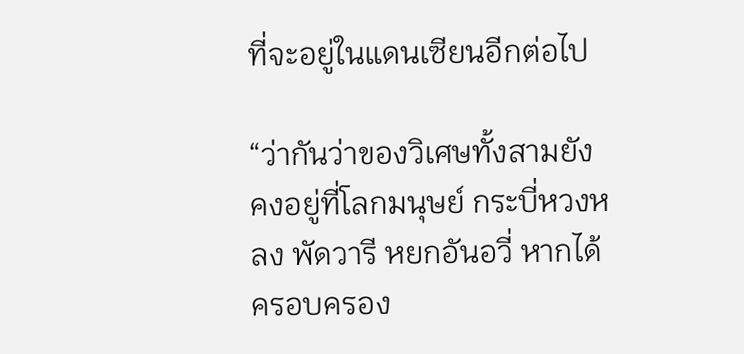ที่จะอยู่ในแดนเซียนอีกต่อไป

“ว่ากันว่าของวิเศษทั้งสามยังคงอยู่ที่โลกมนุษย์ กระบี่หวงหลง พัดวารี หยกอันอวี่ หากได้ครอบครอง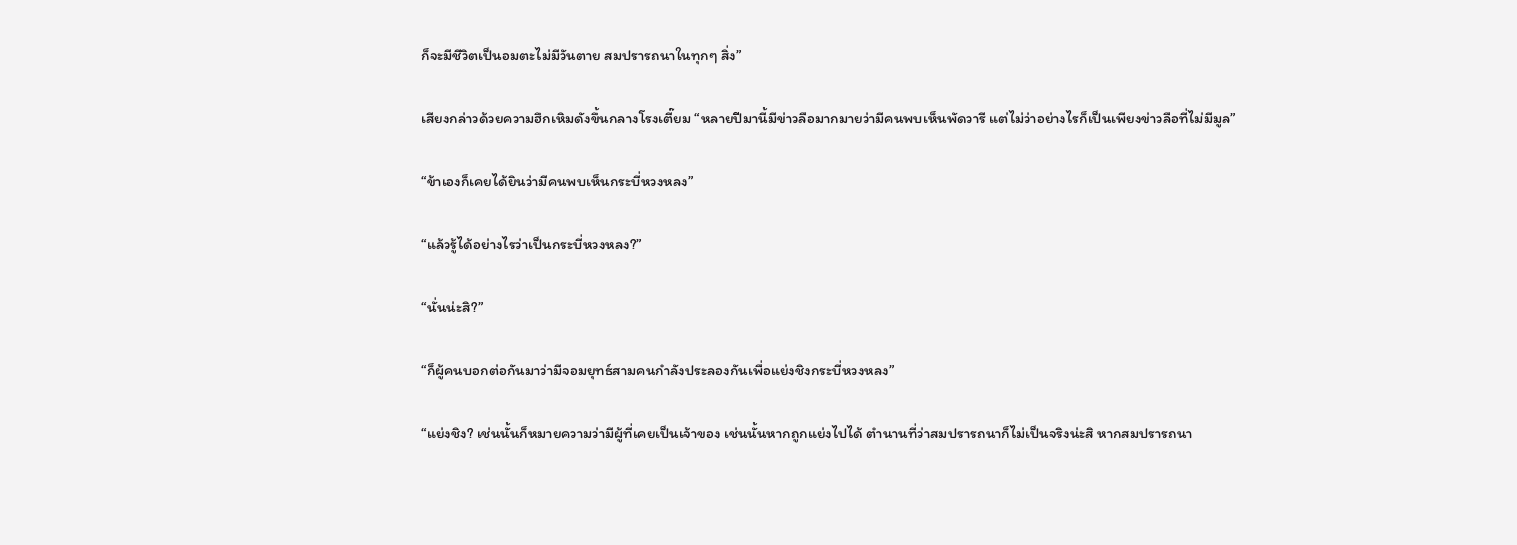ก็จะมีชีวิตเป็นอมตะไม่มีวันตาย สมปรารถนาในทุกๆ สิ่ง”

เสียงกล่าวด้วยความฮึกเหิมดังขึ้นกลางโรงเตี๊ยม “หลายปีมานี้มีข่าวลือมากมายว่ามีคนพบเห็นพัดวารี แต่ไม่ว่าอย่างไรก็เป็นเพียงข่าวลือที่ไม่มีมูล”

“ข้าเองก็เคยได้ยินว่ามีคนพบเห็นกระบี่หวงหลง”

“แล้วรู้ได้อย่างไรว่าเป็นกระบี่หวงหลง?”

“นั่นน่ะสิ?”

“ก็ผู้คนบอกต่อกันมาว่ามีจอมยุทธ์สามคนกำลังประลองกันเพื่อแย่งชิงกระบี่หวงหลง”

“แย่งชิง? เช่นนั้นก็หมายความว่ามีผู้ที่เคยเป็นเจ้าของ เช่นนั้นหากถูกแย่งไปได้ ตำนานที่ว่าสมปรารถนาก็ไม่เป็นจริงน่ะสิ หากสมปรารถนา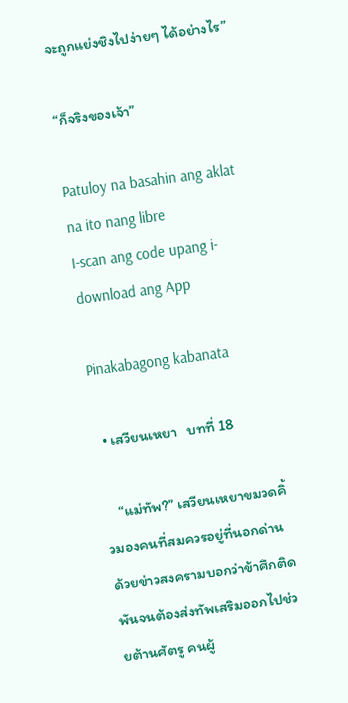จะถูกแย่งชิงไปง่ายๆ ได้อย่างไร”

“ก็จริงของเจ้า”

Patuloy na basahin ang aklat na ito nang libre
I-scan ang code upang i-download ang App

Pinakabagong kabanata

  • เสวียนเหยา   บทที่ 18

    “แม่ทัพ?” เสวียนเหยาขมวดคิ้วมองคนที่สมควรอยู่ที่นอกด่าน ด้วยข่าวสงครามบอกว่าข้าศึกติดพันจนต้องส่งทัพเสริมออกไปช่วยต้านศัตรู คนผู้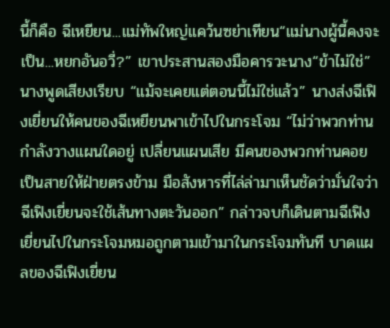นี้ก็คือ ฉีเหยียน...แม่ทัพใหญ่แคว้นซย่าเทียน“แม่นางผู้นี้คงจะเป็น...หยกอันอวี่?” เขาประสานสองมือคารวะนาง“ข้าไม่ใช่” นางพูดเสียงเรียบ “แม้จะเคยแต่ตอนนี้ไม่ใช่แล้ว” นางส่งฉีเฟิงเยี่ยนให้คนของฉีเหยียนพาเข้าไปในกระโจม “ไม่ว่าพวกท่านกำลังวางแผนใดอยู่ เปลี่ยนแผนเสีย มีคนของพวกท่านคอยเป็นสายให้ฝ่ายตรงข้าม มือสังหารที่ไล่ล่ามาเห็นชัดว่ามั่นใจว่าฉีเฟิงเยี่ยนจะใช้เส้นทางตะวันออก” กล่าวจบก็เดินตามฉีเฟิงเยี่ยนไปในกระโจมหมอถูกตามเข้ามาในกระโจมทันที บาดแผลของฉีเฟิงเยี่ยน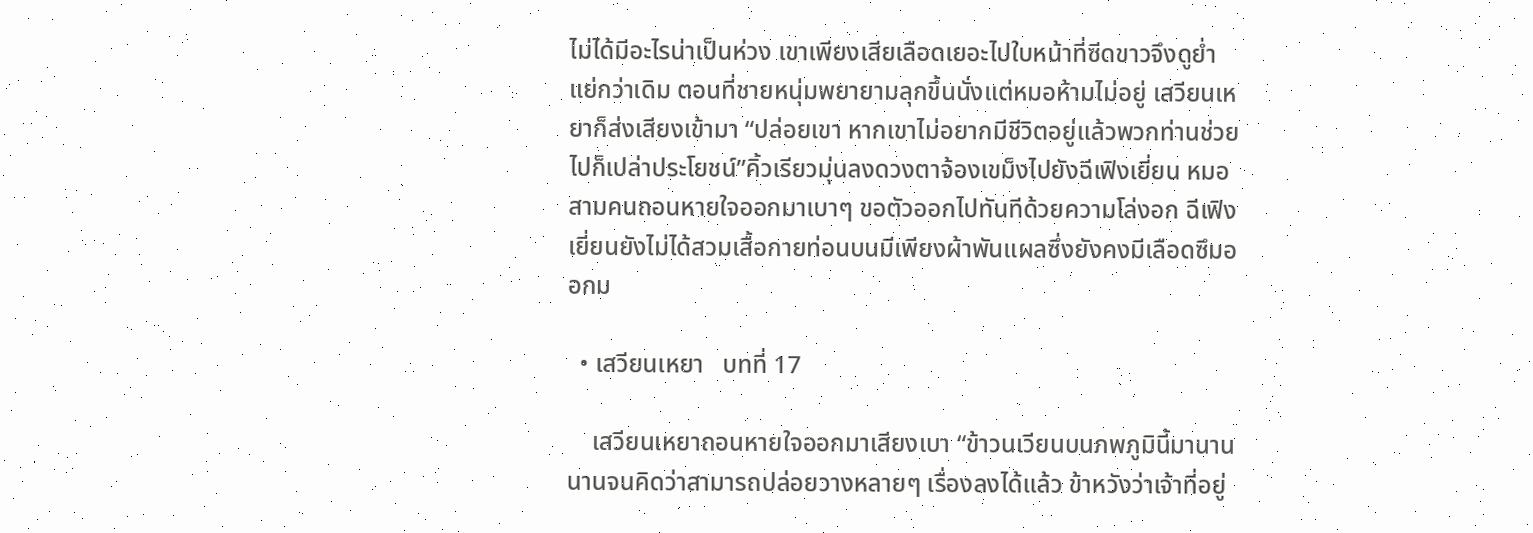ไม่ได้มีอะไรน่าเป็นห่วง เขาเพียงเสียเลือดเยอะไปใบหน้าที่ซีดขาวจึงดูย่ำแย่กว่าเดิม ตอนที่ชายหนุ่มพยายามลุกขึ้นนั่งแต่หมอห้ามไม่อยู่ เสวียนเหยาก็ส่งเสียงเข้ามา “ปล่อยเขา หากเขาไม่อยากมีชีวิตอยู่แล้วพวกท่านช่วยไปก็เปล่าประโยชน์”คิ้วเรียวมุ่นลงดวงตาจ้องเขม็งไปยังฉีเฟิงเยี่ยน หมอสามคนถอนหายใจออกมาเบาๆ ขอตัวออกไปทันทีด้วยความโล่งอก ฉีเฟิงเยี่ยนยังไม่ได้สวมเสื้อกายท่อนบนมีเพียงผ้าพันแผลซึ่งยังคงมีเลือดซึมออกม

  • เสวียนเหยา   บทที่ 17

    เสวียนเหยาถอนหายใจออกมาเสียงเบา “ข้าวนเวียนบนภพภูมินี้มานาน นานจนคิดว่าสามารถปล่อยวางหลายๆ เรื่องลงได้แล้ว ข้าหวังว่าเจ้าที่อยู่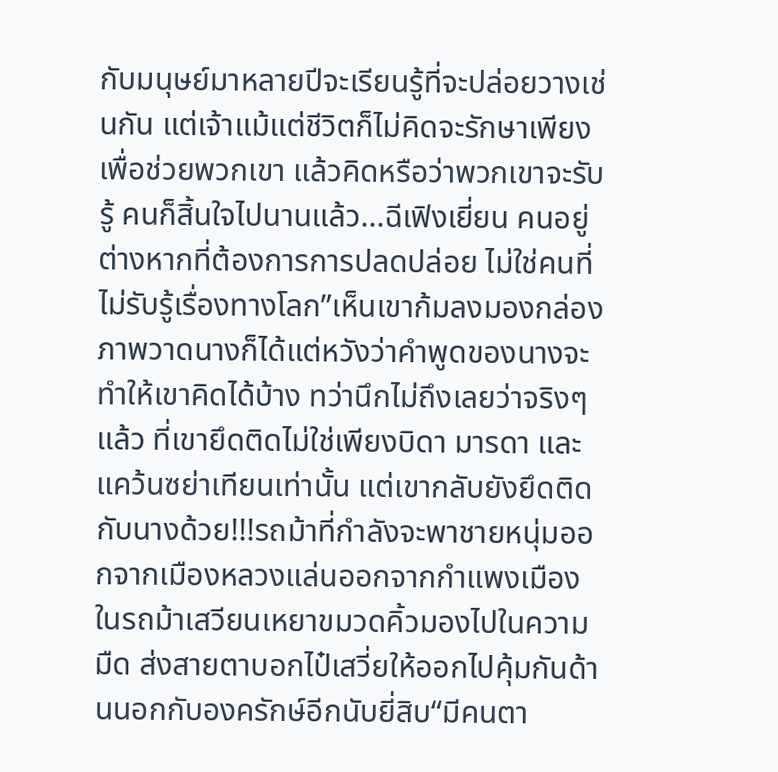กับมนุษย์มาหลายปีจะเรียนรู้ที่จะปล่อยวางเช่นกัน แต่เจ้าแม้แต่ชีวิตก็ไม่คิดจะรักษาเพียงเพื่อช่วยพวกเขา แล้วคิดหรือว่าพวกเขาจะรับรู้ คนก็สิ้นใจไปนานแล้ว...ฉีเฟิงเยี่ยน คนอยู่ต่างหากที่ต้องการการปลดปล่อย ไม่ใช่คนที่ไม่รับรู้เรื่องทางโลก”เห็นเขาก้มลงมองกล่องภาพวาดนางก็ได้แต่หวังว่าคำพูดของนางจะทำให้เขาคิดได้บ้าง ทว่านึกไม่ถึงเลยว่าจริงๆ แล้ว ที่เขายึดติดไม่ใช่เพียงบิดา มารดา และแคว้นซย่าเทียนเท่านั้น แต่เขากลับยังยึดติดกับนางด้วย!!!รถม้าที่กำลังจะพาชายหนุ่มออกจากเมืองหลวงแล่นออกจากกำแพงเมือง ในรถม้าเสวียนเหยาขมวดคิ้วมองไปในความมืด ส่งสายตาบอกไป๋เสวี่ยให้ออกไปคุ้มกันด้านนอกกับองครักษ์อีกนับยี่สิบ“มีคนตา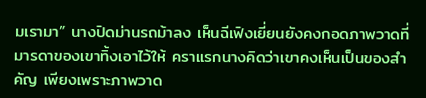มเรามา” นางปิดม่านรถม้าลง เห็นฉีเฟิงเยี่ยนยังคงกอดภาพวาดที่มารดาของเขาทิ้งเอาไว้ให้ คราแรกนางคิดว่าเขาคงเห็นเป็นของสำคัญ เพียงเพราะภาพวาด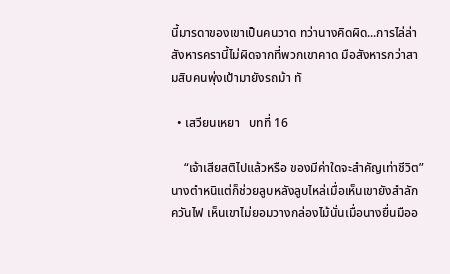นี้มารดาของเขาเป็นคนวาด ทว่านางคิดผิด...การไล่ล่าสังหารครานี้ไม่ผิดจากที่พวกเขาคาด มือสังหารกว่าสามสิบคนพุ่งเป้ามายังรถม้า ทั

  • เสวียนเหยา   บทที่ 16

    “เจ้าเสียสติไปแล้วหรือ ของมีค่าใดจะสำคัญเท่าชีวิต” นางตำหนิแต่ก็ช่วยลูบหลังลูบไหล่เมื่อเห็นเขายังสำลักควันไฟ เห็นเขาไม่ยอมวางกล่องไม้นั่นเมื่อนางยื่นมืออ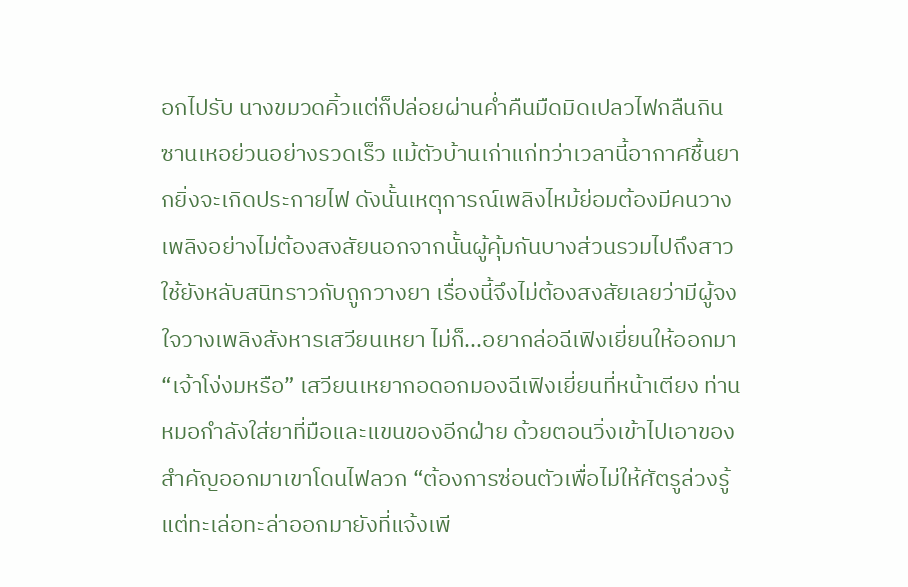อกไปรับ นางขมวดคิ้วแต่ก็ปล่อยผ่านค่ำคืนมืดมิดเปลวไฟกลืนกินซานเหอย่วนอย่างรวดเร็ว แม้ตัวบ้านเก่าแก่ทว่าเวลานี้อากาศชื้นยากยิ่งจะเกิดประกายไฟ ดังนั้นเหตุการณ์เพลิงไหม้ย่อมต้องมีคนวางเพลิงอย่างไม่ต้องสงสัยนอกจากนั้นผู้คุ้มกันบางส่วนรวมไปถึงสาวใช้ยังหลับสนิทราวกับถูกวางยา เรื่องนี้จึงไม่ต้องสงสัยเลยว่ามีผู้จงใจวางเพลิงสังหารเสวียนเหยา ไม่ก็...อยากล่อฉีเฟิงเยี่ยนให้ออกมา“เจ้าโง่งมหรือ” เสวียนเหยากอดอกมองฉีเฟิงเยี่ยนที่หน้าเตียง ท่านหมอกำลังใส่ยาที่มือและแขนของอีกฝ่าย ด้วยตอนวิ่งเข้าไปเอาของสำคัญออกมาเขาโดนไฟลวก “ต้องการซ่อนตัวเพื่อไม่ให้ศัตรูล่วงรู้แต่ทะเล่อทะล่าออกมายังที่แจ้งเพี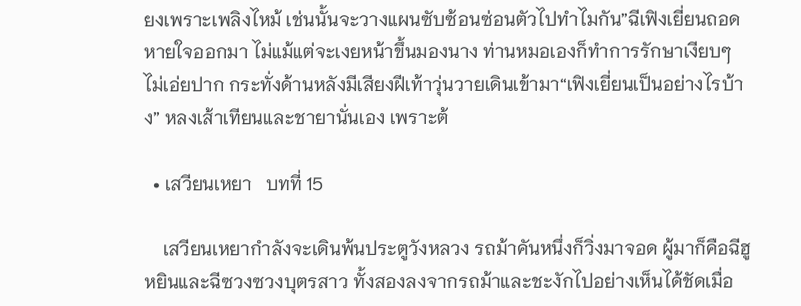ยงเพราะเพลิงไหม้ เช่นนั้นจะวางแผนซับซ้อนซ่อนตัวไปทำไมกัน”ฉีเฟิงเยี่ยนถอดหายใจออกมา ไม่แม้แต่จะเงยหน้าขึ้นมองนาง ท่านหมอเองก็ทำการรักษาเงียบๆ ไม่เอ่ยปาก กระทั่งด้านหลังมีเสียงฝีเท้าวุ่นวายเดินเข้ามา“เฟิงเยี่ยนเป็นอย่างไรบ้าง” หลงเส้าเทียนและชายานั่นเอง เพราะต้

  • เสวียนเหยา   บทที่ 15

    เสวียนเหยากำลังจะเดินพ้นประตูวังหลวง รถม้าคันหนึ่งก็วิ่งมาจอด ผู้มาก็คือฉีฮูหยินและฉีซวงซวงบุตรสาว ทั้งสองลงจากรถม้าและชะงักไปอย่างเห็นได้ชัดเมื่อ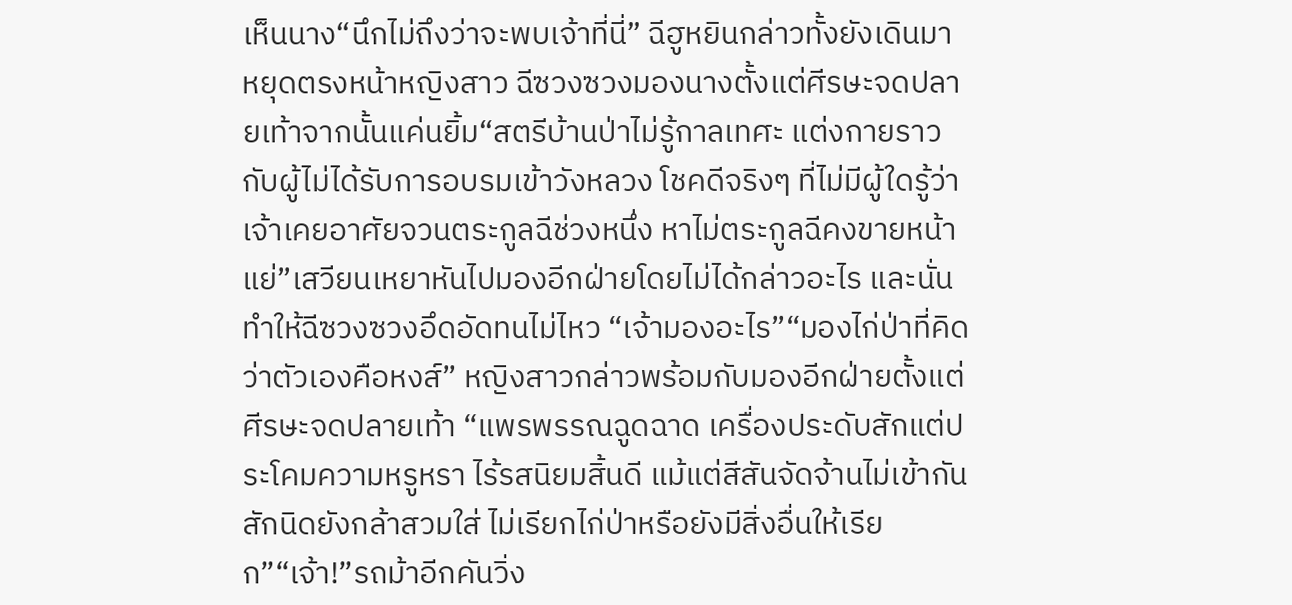เห็นนาง“นึกไม่ถึงว่าจะพบเจ้าที่นี่” ฉีฮูหยินกล่าวทั้งยังเดินมาหยุดตรงหน้าหญิงสาว ฉีซวงซวงมองนางตั้งแต่ศีรษะจดปลายเท้าจากนั้นแค่นยิ้ม“สตรีบ้านป่าไม่รู้กาลเทศะ แต่งกายราวกับผู้ไม่ได้รับการอบรมเข้าวังหลวง โชคดีจริงๆ ที่ไม่มีผู้ใดรู้ว่าเจ้าเคยอาศัยจวนตระกูลฉีช่วงหนึ่ง หาไม่ตระกูลฉีคงขายหน้าแย่”เสวียนเหยาหันไปมองอีกฝ่ายโดยไม่ได้กล่าวอะไร และนั่นทำให้ฉีซวงซวงอึดอัดทนไม่ไหว “เจ้ามองอะไร”“มองไก่ป่าที่คิดว่าตัวเองคือหงส์” หญิงสาวกล่าวพร้อมกับมองอีกฝ่ายตั้งแต่ศีรษะจดปลายเท้า “แพรพรรณฉูดฉาด เครื่องประดับสักแต่ประโคมความหรูหรา ไร้รสนิยมสิ้นดี แม้แต่สีสันจัดจ้านไม่เข้ากันสักนิดยังกล้าสวมใส่ ไม่เรียกไก่ป่าหรือยังมีสิ่งอื่นให้เรียก”“เจ้า!”รถม้าอีกคันวิ่ง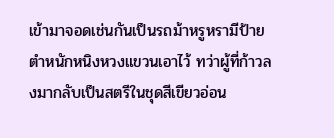เข้ามาจอดเช่นกันเป็นรถม้าหรูหรามีป้ายตำหนักหนิงหวงแขวนเอาไว้ ทว่าผู้ที่ก้าวลงมากลับเป็นสตรีในชุดสีเขียวอ่อน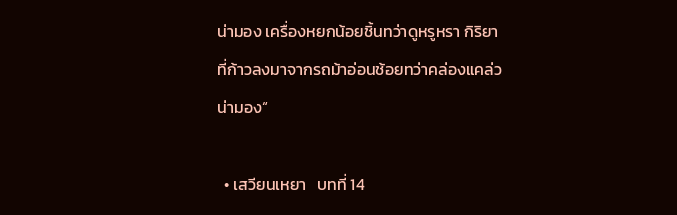น่ามอง เครื่องหยกน้อยชิ้นทว่าดูหรูหรา กิริยาที่ก้าวลงมาจากรถม้าอ่อนช้อยทว่าคล่องแคล่วน่ามอง“

  • เสวียนเหยา   บทที่ 14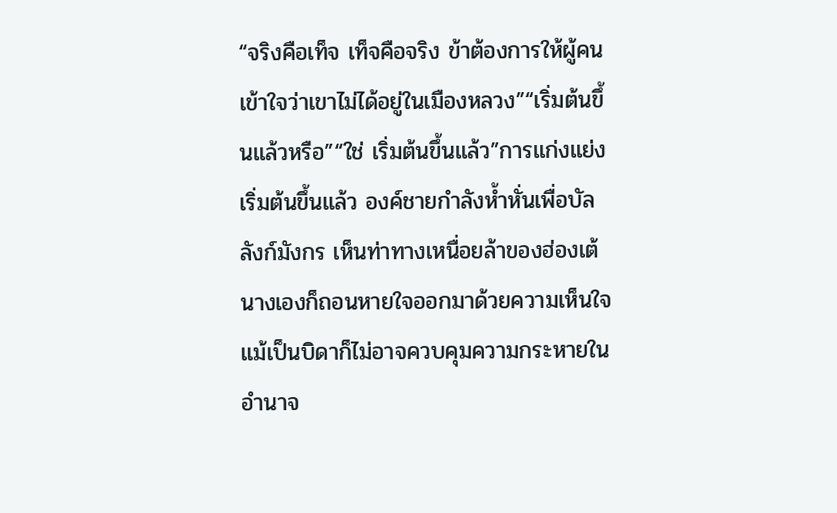“จริงคือเท็จ เท็จคือจริง ข้าต้องการให้ผู้คนเข้าใจว่าเขาไม่ได้อยู่ในเมืองหลวง”“เริ่มต้นขึ้นแล้วหรือ”“ใช่ เริ่มต้นขึ้นแล้ว”การแก่งแย่งเริ่มต้นขึ้นแล้ว องค์ชายกำลังห้ำหั่นเพื่อบัลลังก์มังกร เห็นท่าทางเหนื่อยล้าของฮ่องเต้ นางเองก็ถอนหายใจออกมาด้วยความเห็นใจ แม้เป็นบิดาก็ไม่อาจควบคุมความกระหายในอำนาจ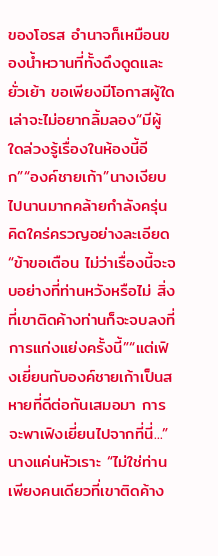ของโอรส อำนาจก็เหมือนของน้ำหวานที่ทั้งดึงดูดและยั่วเย้า ขอเพียงมีโอกาสผู้ใดเล่าจะไม่อยากลิ้มลอง“มีผู้ใดล่วงรู้เรื่องในห้องนี้อีก”“องค์ชายเก้า”นางเงียบไปนานมากคล้ายกำลังครุ่นคิดใคร่ครวญอย่างละเอียด “ข้าขอเตือน ไม่ว่าเรื่องนี้จะจบอย่างที่ท่านหวังหรือไม่ สิ่งที่เขาติดค้างท่านก็จะจบลงที่การแก่งแย่งครั้งนี้”“แต่เฟิงเยี่ยนกับองค์ชายเก้าเป็นสหายที่ดีต่อกันเสมอมา การจะพาเฟิงเยี่ยนไปจากที่นี่...”นางแค่นหัวเราะ “ไม่ใช่ท่านเพียงคนเดียวที่เขาติดค้าง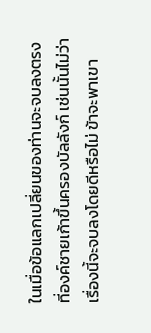ในเมื่อข้อแลกเปลี่ยนของท่านจะจบลงตรงที่องค์ชายเก้าขึ้นครองบัลลังก์ เช่นนั้นไม่ว่าเรื่องนี้จะจบลงโดยดีหรือไม่ ข้าจะพาเขา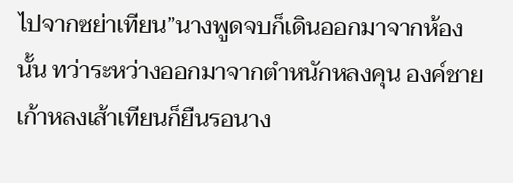ไปจากซย่าเทียน”นางพูดจบก็เดินออกมาจากห้องนั้น ทว่าระหว่างออกมาจากตำหนักหลงคุน องค์ชายเก้าหลงเส้าเทียนก็ยืนรอนาง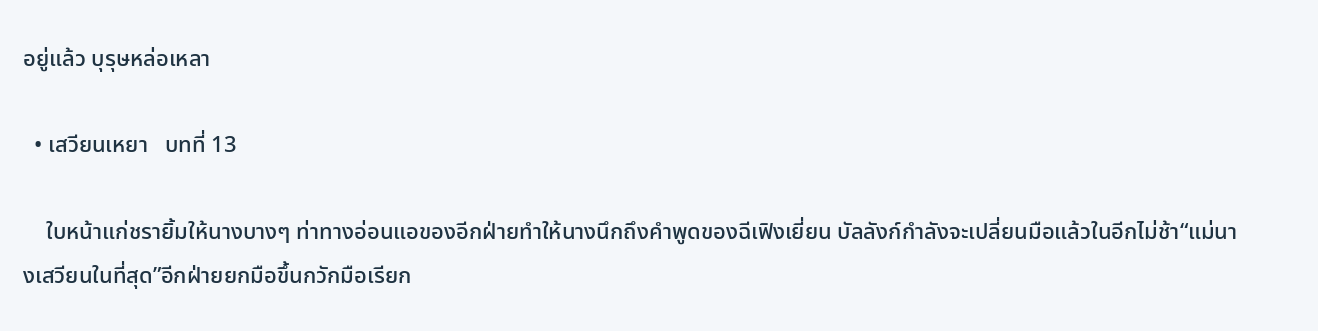อยู่แล้ว บุรุษหล่อเหลา

  • เสวียนเหยา   บทที่ 13

    ใบหน้าแก่ชรายิ้มให้นางบางๆ ท่าทางอ่อนแอของอีกฝ่ายทำให้นางนึกถึงคำพูดของฉีเฟิงเยี่ยน บัลลังก์กำลังจะเปลี่ยนมือแล้วในอีกไม่ช้า“แม่นางเสวียนในที่สุด”อีกฝ่ายยกมือขึ้นกวักมือเรียก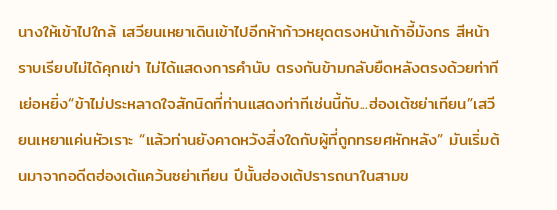นางให้เข้าไปใกล้ เสวียนเหยาเดินเข้าไปอีกห้าก้าวหยุดตรงหน้าเก้าอี้มังกร สีหน้าราบเรียบไม่ได้คุกเข่า ไม่ได้แสดงการคำนับ ตรงกันข้ามกลับยืดหลังตรงด้วยท่าทีเย่อหยิ่ง“ข้าไม่ประหลาดใจสักนิดที่ท่านแสดงท่าทีเช่นนี้กับ...ฮ่องเต้ซย่าเทียน”เสวียนเหยาแค่นหัวเราะ “แล้วท่านยังคาดหวังสิ่งใดกับผู้ที่ถูกทรยศหักหลัง” มันเริ่มต้นมาจากอดีตฮ่องเต้แคว้นซย่าเทียน ปีนั้นฮ่องเต้ปรารถนาในสามข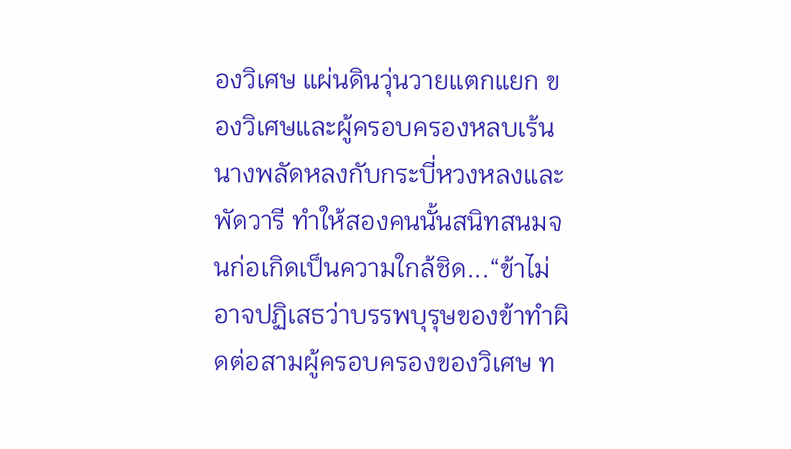องวิเศษ แผ่นดินวุ่นวายแตกแยก ของวิเศษและผู้ครอบครองหลบเร้น นางพลัดหลงกับกระบี่หวงหลงและพัดวารี ทำให้สองคนนั้นสนิทสนมจนก่อเกิดเป็นความใกล้ชิด...“ข้าไม่อาจปฏิเสธว่าบรรพบุรุษของข้าทำผิดต่อสามผู้ครอบครองของวิเศษ ท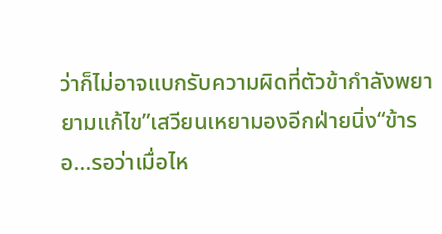ว่าก็ไม่อาจแบกรับความผิดที่ตัวข้ากำลังพยายามแก้ไข”เสวียนเหยามองอีกฝ่ายนิ่ง“ข้ารอ...รอว่าเมื่อไห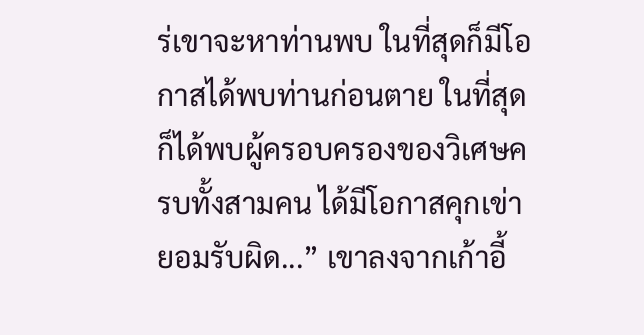ร่เขาจะหาท่านพบ ในที่สุดก็มีโอกาสได้พบท่านก่อนตาย ในที่สุดก็ได้พบผู้ครอบครองของวิเศษครบทั้งสามคน ได้มีโอกาสคุกเข่ายอมรับผิด...” เขาลงจากเก้าอี้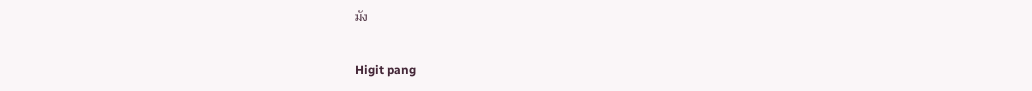มัง

Higit pang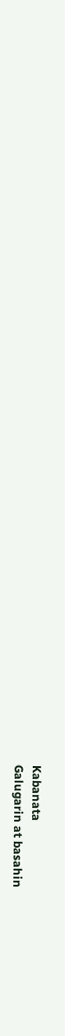Kabanata
Galugarin at basahin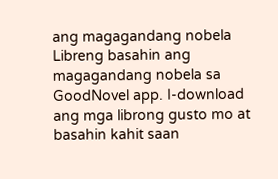ang magagandang nobela
Libreng basahin ang magagandang nobela sa GoodNovel app. I-download ang mga librong gusto mo at basahin kahit saan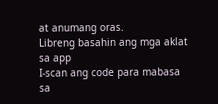at anumang oras.
Libreng basahin ang mga aklat sa app
I-scan ang code para mabasa sa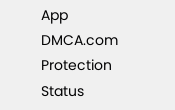App
DMCA.com Protection Status